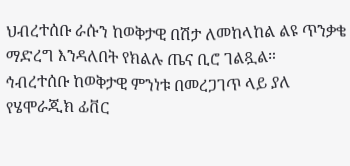ህብረተሰቡ ራሱን ከወቅታዊ በሽታ ለመከላከል ልዩ ጥንቃቄ ማድረግ እንዳለበት የክልሉ ጤና ቢሮ ገልጿል።
ኅብረተሰቡ ከወቅታዊ ምንነቱ በመረጋገጥ ላይ ያለ የሄሞራጂክ ፊቨር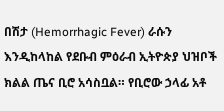በሽታ (Hemorrhagic Fever) ራሱን እንዲከላከል የደቡብ ምዕራብ ኢትዮጵያ ህዝቦች ክልል ጤና ቢሮ አሳስቧል። የቢሮው ኃላፊ አቶ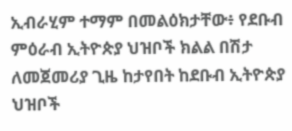ኢብራሂም ተማም በመልዕክታቸው፥ የደቡብ ምዕራብ ኢትዮጵያ ህዝቦች ክልል በሽታ ለመጀመሪያ ጊዜ ከታየበት ከደቡብ ኢትዮጵያ ህዝቦች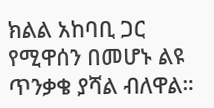ክልል አከባቢ ጋር የሚዋሰን በመሆኑ ልዩ ጥንቃቄ ያሻል ብለዋል።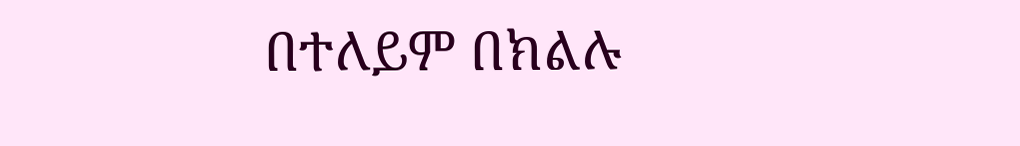በተለይም በክልሉ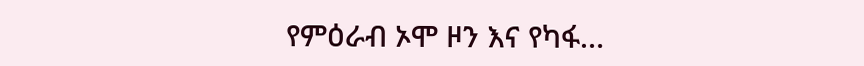የምዕራብ ኦሞ ዞን እና የካፋ…